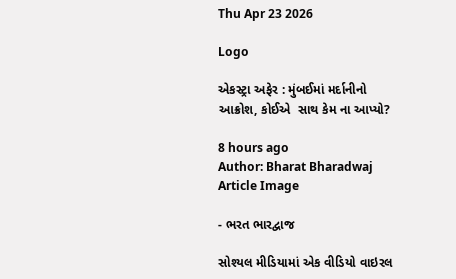Thu Apr 23 2026

Logo

એકસ્ટ્રા અફેર : મુંબઈમાં મર્દાનીનો આક્રોશ, કોઈએ  સાથ કેમ ના આપ્યો?

8 hours ago
Author: Bharat Bharadwaj
Article Image

- ભરત ભારદ્વાજ

સોશ્યલ મીડિયામાં એક વીડિયો વાઇરલ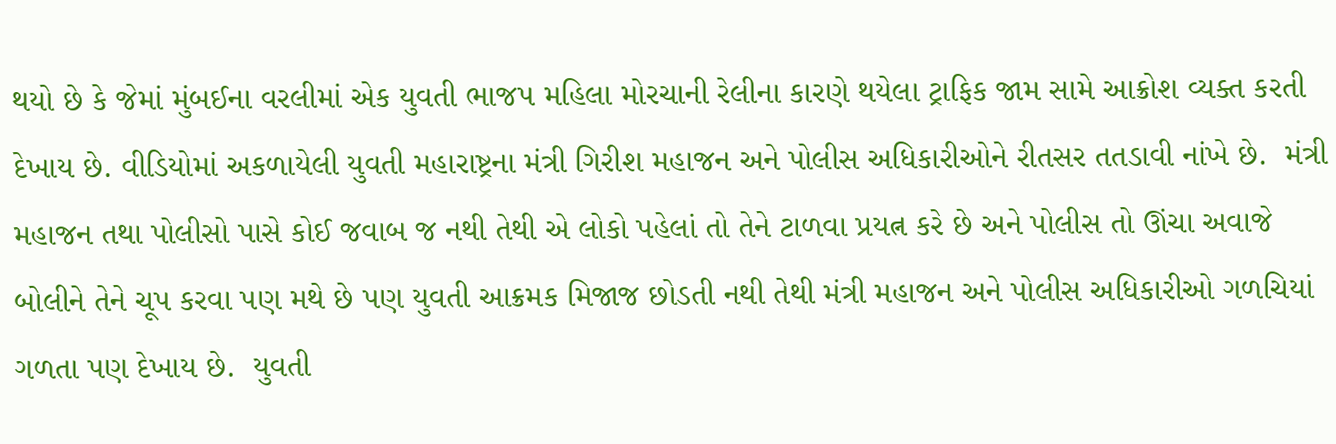થયો છે કે જેમાં મુંબઈના વરલીમાં એક યુવતી ભાજપ મહિલા મોરચાની રેલીના કારણે થયેલા ટ્રાફિક જામ સામે આક્રોશ વ્યક્ત કરતી દેખાય છે. વીડિયોમાં અકળાયેલી યુવતી મહારાષ્ટ્રના મંત્રી ગિરીશ મહાજન અને પોલીસ અધિકારીઓને રીતસર તતડાવી નાંખે છે.  મંત્રી મહાજન તથા પોલીસો પાસે કોઈ જવાબ જ નથી તેથી એ લોકો પહેલાં તો તેને ટાળવા પ્રયત્ન કરે છે અને પોલીસ તો ઊંચા અવાજે બોલીને તેને ચૂપ કરવા પણ મથે છે પણ યુવતી આક્રમક મિજાજ છોડતી નથી તેથી મંત્રી મહાજન અને પોલીસ અધિકારીઓ ગળચિયાં ગળતા પણ દેખાય છે.  યુવતી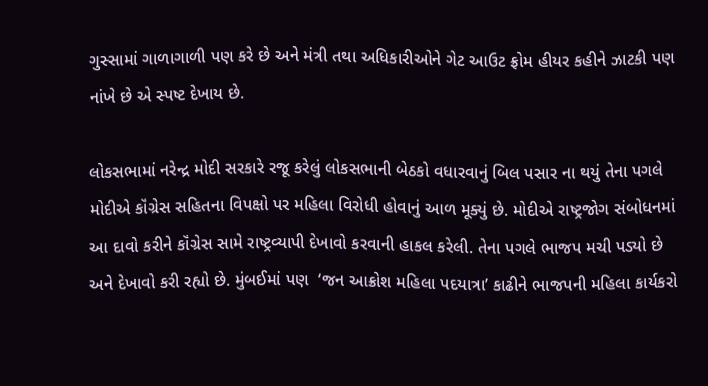ગુસ્સામાં ગાળાગાળી પણ કરે છે અને મંત્રી તથા અધિકારીઓને ગેટ આઉટ ફ્રોમ હીયર કહીને ઝાટકી પણ નાંખે છે એ સ્પષ્ટ દેખાય છે.

લોકસભામાં નરેન્દ્ર મોદી સરકારે રજૂ કરેલું લોકસભાની બેઠકો વધારવાનું બિલ પસાર ના થયું તેના પગલે મોદીએ કૉંગ્રેસ સહિતના વિપક્ષો પર મહિલા વિરોધી હોવાનું આળ મૂક્યું છે. મોદીએ રાષ્ટ્રજોગ સંબોધનમાં આ દાવો કરીને કૉંગ્રેસ સામે રાષ્ટ્રવ્યાપી દેખાવો કરવાની હાકલ કરેલી. તેના પગલે ભાજપ મચી પડ્યો છે અને દેખાવો કરી રહ્યો છે. મુંબઈમાં પણ  ‘જન આક્રોશ મહિલા પદયાત્રા’ કાઢીને ભાજપની મહિલા કાર્યકરો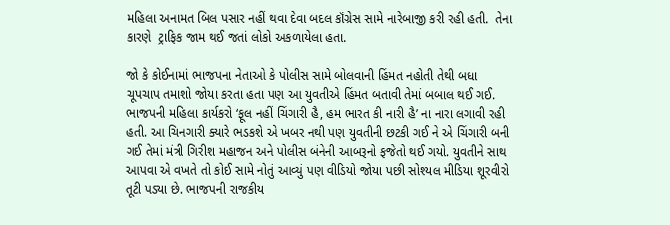મહિલા અનામત બિલ પસાર નહીં થવા દેવા બદલ કૉંગ્રેસ સામે નારેબાજી કરી રહી હતી.  તેના કારણે  ટ્રાફિક જામ થઈ જતાં લોકો અકળાયેલા હતા.

જો કે કોઈનામાં ભાજપના નેતાઓ કે પોલીસ સામે બોલવાની હિંમત નહોતી તેથી બધા ચૂપચાપ તમાશો જોયા કરતા હતા પણ આ યુવતીએ હિંમત બતાવી તેમાં બબાલ થઈ ગઈ. ભાજપની મહિલા કાર્યકરો ‘ફૂલ નહીં ચિંગારી હૈ, હમ ભારત કી નારી હૈ’ ના નારા લગાવી રહી હતી. આ ચિનગારી ક્યારે ભડકશે એ ખબર નથી પણ યુવતીની છટકી ગઈ ને એ ચિંગારી બની ગઈ તેમાં મંત્રી ગિરીશ મહાજન અને પોલીસ બંનેની આબરૂનો ફજેતો થઈ ગયો. યુવતીને સાથ આપવા એ વખતે તો કોઈ સામે નોતું આવ્યું પણ વીડિયો જોયા પછી સોશ્યલ મીડિયા શૂરવીરો તૂટી પડ્યા છે. ભાજપની રાજકીય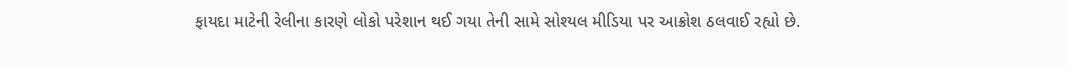ફાયદા માટેની રેલીના કારણે લોકો પરેશાન થઈ ગયા તેની સામે સોશ્યલ મીડિયા પર આક્રોશ ઠલવાઈ રહ્યો છે.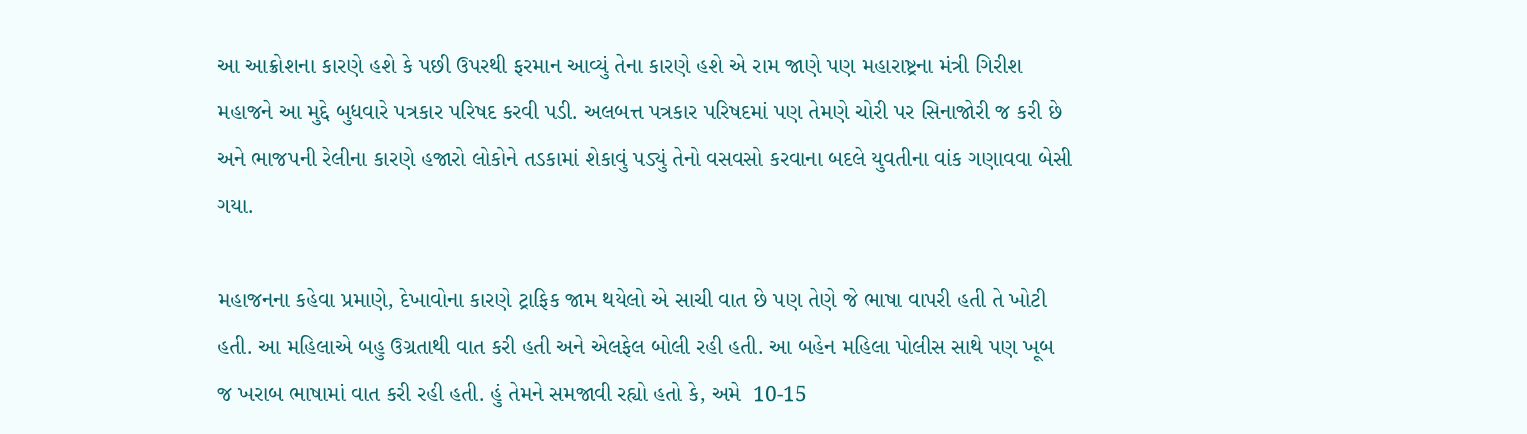આ આક્રોશના કારણે હશે કે પછી ઉપરથી ફરમાન આવ્યું તેના કારણે હશે એ રામ જાણે પણ મહારાષ્ટ્રના મંત્રી ગિરીશ મહાજને આ મુદ્દે બુધવારે પત્રકાર પરિષદ કરવી પડી. અલબત્ત પત્રકાર પરિષદમાં પણ તેમણે ચોરી પર સિનાજોરી જ કરી છે અને ભાજપની રેલીના કારણે હજારો લોકોને તડકામાં શેકાવું પડ્યું તેનો વસવસો કરવાના બદલે યુવતીના વાંક ગણાવવા બેસી ગયા.

મહાજનના કહેવા પ્રમાણે, દેખાવોના કારણે ટ્રાફિક જામ થયેલો એ સાચી વાત છે પણ તેણે જે ભાષા વાપરી હતી તે ખોટી હતી. આ મહિલાએ બહુ ઉગ્રતાથી વાત કરી હતી અને એલફેલ બોલી રહી હતી. આ બહેન મહિલા પોલીસ સાથે પણ ખૂબ જ ખરાબ ભાષામાં વાત કરી રહી હતી. હું તેમને સમજાવી રહ્યો હતો કે, અમે  10-15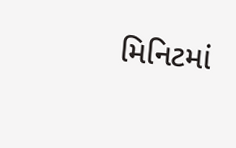મિનિટમાં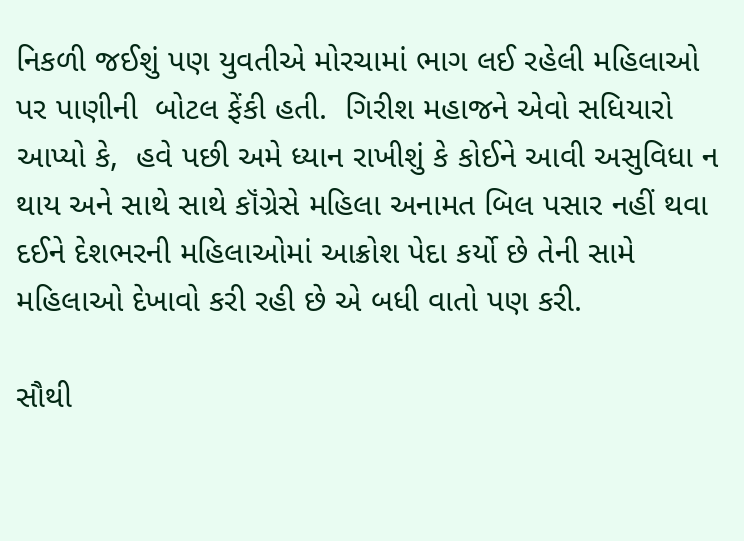નિકળી જઈશું પણ યુવતીએ મોરચામાં ભાગ લઈ રહેલી મહિલાઓ  પર પાણીની  બોટલ ફેંકી હતી.  ગિરીશ મહાજને એવો સધિયારો આપ્યો કે,  હવે પછી અમે ધ્યાન રાખીશું કે કોઈને આવી અસુવિધા ન થાય અને સાથે સાથે કૉંગ્રેસે મહિલા અનામત બિલ પસાર નહીં થવા દઈને દેશભરની મહિલાઓમાં આક્રોશ પેદા કર્યો છે તેની સામે મહિલાઓ દેખાવો કરી રહી છે એ બધી વાતો પણ કરી.

સૌથી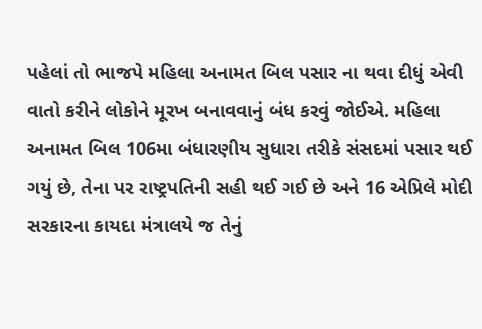પહેલાં તો ભાજપે મહિલા અનામત બિલ પસાર ના થવા દીધું એવી વાતો કરીને લોકોને મૂરખ બનાવવાનું બંધ કરવું જોઈએ. મહિલા અનામત બિલ 106મા બંધારણીય સુધારા તરીકે સંસદમાં પસાર થઈ ગયું છે, તેના પર રાષ્ટ્રપતિની સહી થઈ ગઈ છે અને 16 એપ્રિલે મોદી સરકારના કાયદા મંત્રાલયે જ તેનું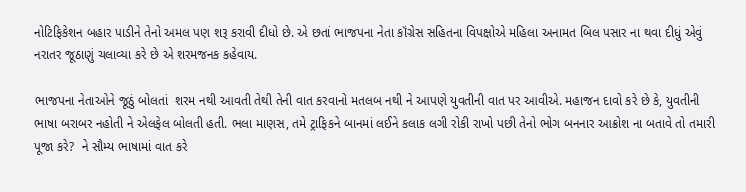નોટિફિકેશન બહાર પાડીને તેનો અમલ પણ શરૂ કરાવી દીધો છે. એ છતાં ભાજપના નેતા કૉંગ્રેસ સહિતના વિપક્ષોએ મહિલા અનામત બિલ પસાર ના થવા દીધું એવું નરાતર જૂઠાણું ચલાવ્યા કરે છે એ શરમજનક કહેવાય.

ભાજપના નેતાઓને જૂઠું બોલતાં  શરમ નથી આવતી તેથી તેની વાત કરવાનો મતલબ નથી ને આપણે યુવતીની વાત પર આવીએ. મહાજન દાવો કરે છે કે, યુવતીની ભાષા બરાબર નહોતી ને એલફેલ બોલતી હતી. ભલા માણસ, તમે ટ્રાફિકને બાનમાં લઈને કલાક લગી રોકી રાખો પછી તેનો ભોગ બનનાર આક્રોશ ના બતાવે તો તમારી પૂજા કરે?  ને સૌમ્ય ભાષામાં વાત કરે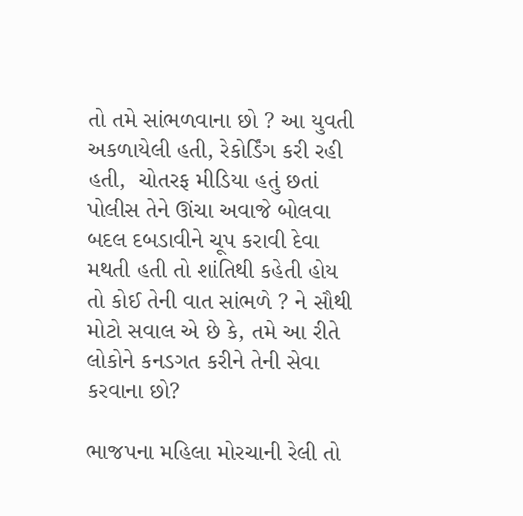તો તમે સાંભળવાના છો ? આ યુવતી અકળાયેલી હતી, રેકોર્ડિંગ કરી રહી હતી,  ચોતરફ મીડિયા હતું છતાં પોલીસ તેને ઊંચા અવાજે બોલવા બદલ દબડાવીને ચૂપ કરાવી દેવા મથતી હતી તો શાંતિથી કહેતી હોય તો કોઈ તેની વાત સાંભળે ? ને સૌથી મોટો સવાલ એ છે કે, તમે આ રીતે લોકોને કનડગત કરીને તેની સેવા કરવાના છો?

ભાજપના મહિલા મોરચાની રેલી તો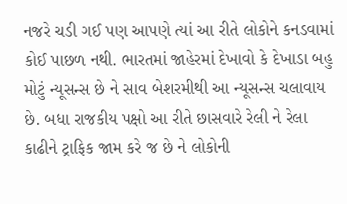નજરે ચડી ગઈ પણ આપણે ત્યાં આ રીતે લોકોને કનડવામાં કોઈ પાછળ નથી. ભારતમાં જાહેરમાં દેખાવો કે દેખાડા બહુ મોટું ન્યૂસન્સ છે ને સાવ બેશરમીથી આ ન્યૂસન્સ ચલાવાય છે. બધા રાજકીય પક્ષો આ રીતે છાસવારે રેલી ને રેલા કાઢીને ટ્રાફિક જામ કરે જ છે ને લોકોની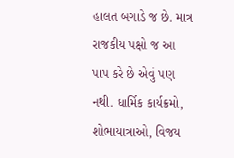હાલત બગાડે જ છે. માત્ર રાજકીય પક્ષો જ આ પાપ કરે છે એવું પણ નથી. ધાર્મિક કાર્યક્રમો, શોભાયાત્રાઓ, વિજય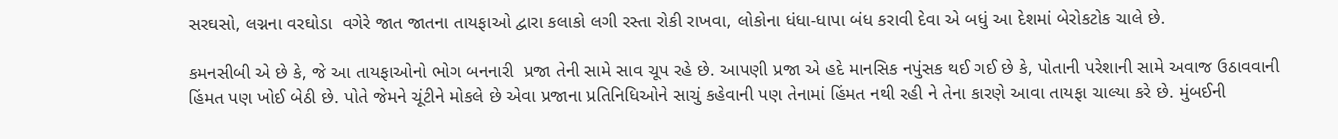સરઘસો, લગ્નના વરઘોડા  વગેરે જાત જાતના તાયફાઓ દ્વારા કલાકો લગી રસ્તા રોકી રાખવા, લોકોના ધંધા-ધાપા બંધ કરાવી દેવા એ બધું આ દેશમાં બેરોકટોક ચાલે છે.

કમનસીબી એ છે કે, જે આ તાયફાઓનો ભોગ બનનારી  પ્રજા તેની સામે સાવ ચૂપ રહે છે. આપણી પ્રજા એ હદે માનસિક નપુંસક થઈ ગઈ છે કે, પોતાની પરેશાની સામે અવાજ ઉઠાવવાની હિંમત પણ ખોઈ બેઠી છે. પોતે જેમને ચૂંટીને મોકલે છે એવા પ્રજાના પ્રતિનિધિઓને સાચું કહેવાની પણ તેનામાં હિંમત નથી રહી ને તેના કારણે આવા તાયફા ચાલ્યા કરે છે. મુંબઈની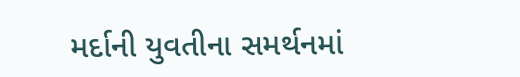મર્દાની યુવતીના સમર્થનમાં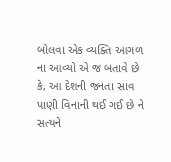બોલવા એક વ્યક્તિ આગળ ના આવ્યો એ જ બતાવે છે કે, આ દેશની જનતા સાવ પાણી વિનાની થઈ ગઈ છે ને સત્યને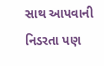સાથ આપવાની નિડરતા પણ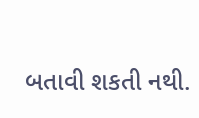બતાવી શકતી નથી.